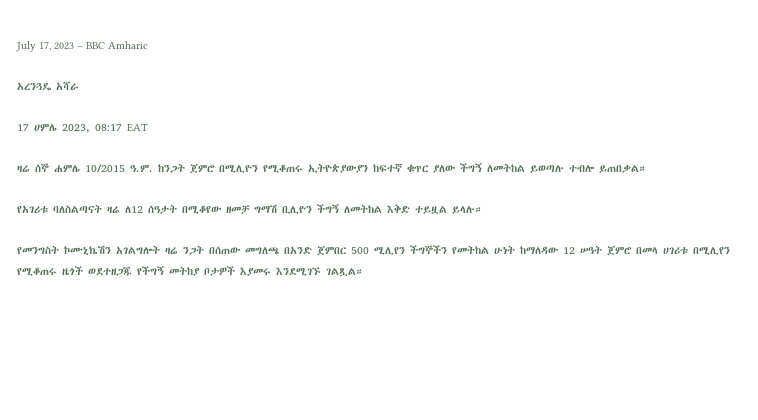July 17, 2023 – BBC Amharic

አረንጓዴ አሻራ

17 ሀምሌ 2023, 08:17 EAT

ዛሬ ሰኞ ሐምሌ 10/2015 ዓ.ም. ከንጋት ጀምሮ በሚሊዮን የሚቆጠሩ ኢትዮጵያውያን ከፍተኛ ቁጥር ያለው ችግኝ ለመትከል ይወጣሉ ተብሎ ይጠበቃል።

የአገሪቱ ባለስልጣናት ዛሬ ለ12 ሰዓታት በሚቆየው ዘመቻ ግማሽ ቢሊዮን ችግኝ ለመትከል እቅድ ተይዟል ይላሉ።

የመንግስት ኮሙኒኬሽን አገልግሎት ዛሬ ንጋት በሰጠው መግለጫ በአንድ ጀምበር 500 ሚሊየን ችግኞችን የመትከል ሁነት ከማለዳው 12 ሠዓት ጀምሮ በመላ ሀገሪቱ በሚሊየን የሚቆጠሩ ዜጎች ወደተዘጋጁ የችግኝ መትከያ ቦታዎች እያመሩ እንደሚገኙ ገልጿል።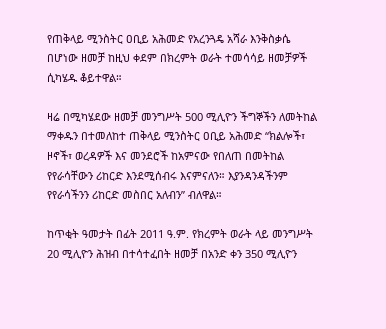የጠቅላይ ሚንስትር ዐቢይ አሕመድ የአረንጓዴ አሻራ እንቅስቃሴ በሆነው ዘመቻ ከዚህ ቀደም በክረምት ወራት ተመሳሳይ ዘመቻዎች ሲካሄዱ ቆይተዋል።

ዛሬ በሚካሄደው ዘመቻ መንግሥት 500 ሚሊዮን ችግኞችን ለመትከል ማቀዱን በተመለከተ ጠቅላይ ሚንስትር ዐቢይ አሕመድ “ክልሎች፣ ዞኖች፣ ወረዳዎች እና መንደሮች ከአምናው የበለጠ በመትከል የየራሳቸውን ሪከርድ እንደሚሰብሩ እናምናለን። እያንዳንዳችንም የየራሳችንን ሪከርድ መስበር አለብን” ብለዋል።

ከጥቂት ዓመታት በፊት 2011 ዓ.ም. የክረምት ወራት ላይ መንግሥት 20 ሚሊዮን ሕዝብ በተሳተፈበት ዘመቻ በአንድ ቀን 350 ሚሊዮን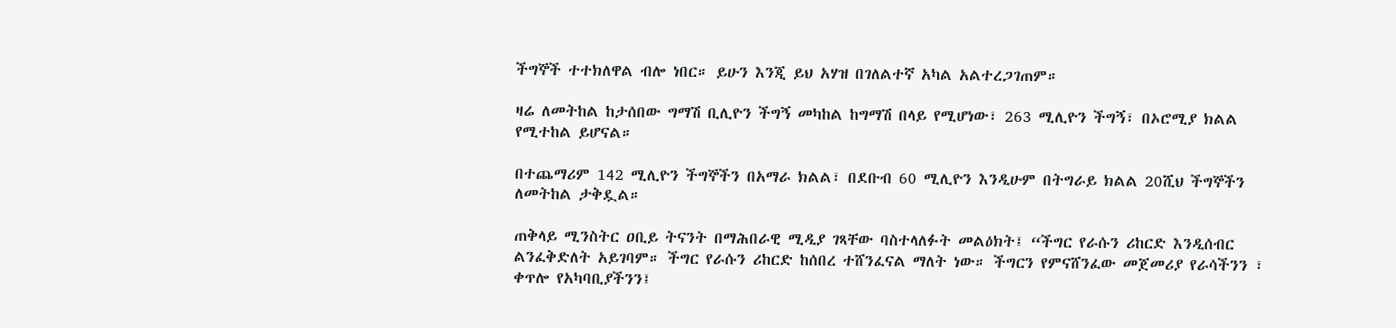ችግኞች ተተክለዋል ብሎ ነበር። ይሁን እንጂ ይህ አሃዝ በገለልተኛ አካል አልተረጋገጠም።

ዛሬ ለመትከል ከታሰበው ግማሽ ቢሊዮን ችግኝ መካከል ከግማሽ በላይ የሚሆነው፣ 263 ሚሊዮን ችግኝ፣ በኦሮሚያ ክልል የሚተከል ይሆናል።

በተጨማሪም 142 ሚሊዮን ችግኞችን በአማራ ክልል፣ በደቡብ 60 ሚሊዮን እንዲሁም በትግራይ ክልል 20ሺህ ችግኞችን ለመትከል ታቅዷል።

ጠቅላይ ሚንስትር ዐቢይ ትናንት በማሕበራዊ ሚዲያ ገጻቸው ባስተላለፉት መልዕክት፤ “ችግር የራሱን ሪከርድ እንዲሰብር ልንፈቅድለት አይገባም። ችግር የራሱን ሪከርድ ከሰበረ ተሸንፈናል ማለት ነው። ችግርን የምናሸንፈው መጀመሪያ የራሳችንን ፣ ቀጥሎ የአካባቢያችንን፤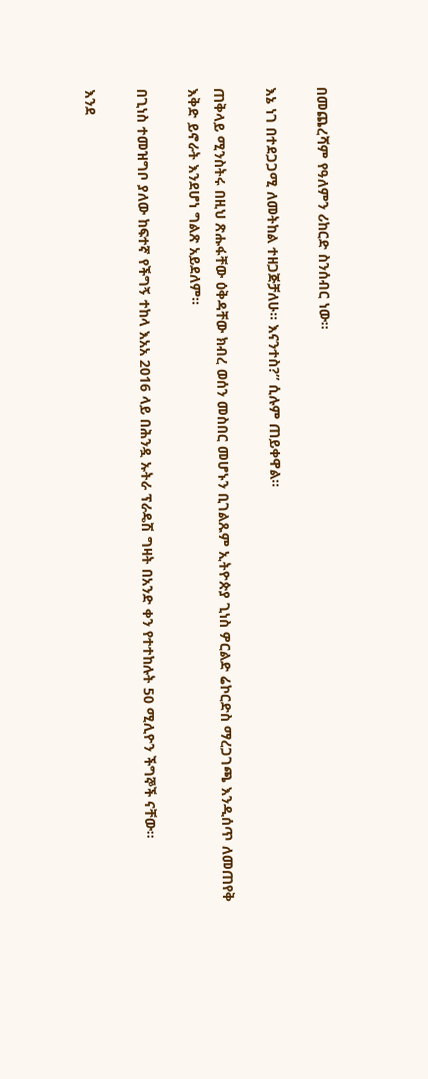በመጨረሻም የዓለምን ሪከርድ ስንሰብር ነው።

እኔ ነገ በተደጋጋሚ ለመትከል ተዘጋጅቻለሁ። እናንተስ?” ሲሉም ጠይቀዋል።

ጠቅላይ ሚንስትሩ በዚህ ጽሑፋቸው ዕቅዳቸው ክብረ ወሰን መስበር መሆኑን ቢገልጹም ኢትዮጵያ ጊነስ ዎርልድ ሬኮርድስ ማረጋገጫ እንዲሰጥ ለመጠየቅ እቅድ ይኖራት እንደሆነ ግልጽ አይደለም።

በጊነስ ተመዝግቦ ያለው ከፍተኛ የችግኝ ተከላ እአአ 2016 ላይ በሕንዷ ኡትራ ፕራዴሽ ግዛት በአንድ ቀን የተተከሉት 50 ሚሊዮን ችግኞች ናቸው።

እንደ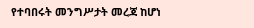የተባበሩት መንግሥታት መረጃ ከሆነ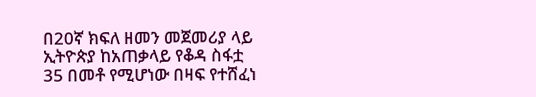በ20ኛ ክፍለ ዘመን መጀመሪያ ላይ ኢትዮጵያ ከአጠቃላይ የቆዳ ስፋቷ 35 በመቶ የሚሆነው በዛፍ የተሸፈነ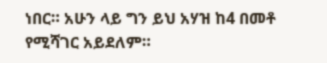ነበር። አሁን ላይ ግን ይህ አሃዝ ከ4 በመቶ የሚሻገር አይደለም።